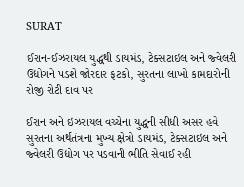SURAT

ઈરાન-ઈઝરાયલ યુદ્ધથી ડાયમંડ, ટેક્સટાઇલ અને જ્વેલરી ઉદ્યોગને પડશે જોરદાર ફટકો, સુરતના લાખો કામદારોની રોજી રોટી દાવ પર

ઈરાન અને ઇઝરાયલ વચ્ચેના યુદ્ધની સીધી અસર હવે સુરતના અર્થતંત્રના મુખ્ય ક્ષેત્રો ડાયમંડ, ટેક્સટાઇલ અને જ્વેલરી ઉદ્યોગ પર પડવાની ભીતિ સેવાઈ રહી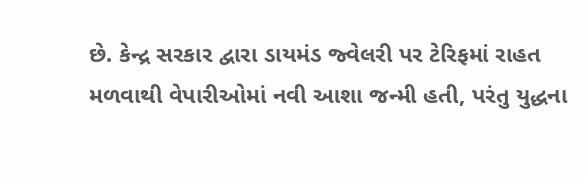છે. કેન્દ્ર સરકાર દ્વારા ડાયમંડ જ્વેલરી પર ટેરિફમાં રાહત મળવાથી વેપારીઓમાં નવી આશા જન્મી હતી, પરંતુ યુદ્ધના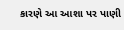કારણે આ આશા પર પાણી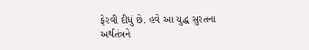ફેરવી દીધું છે. હવે આ યુદ્ધ સુરતના અર્થતંત્રને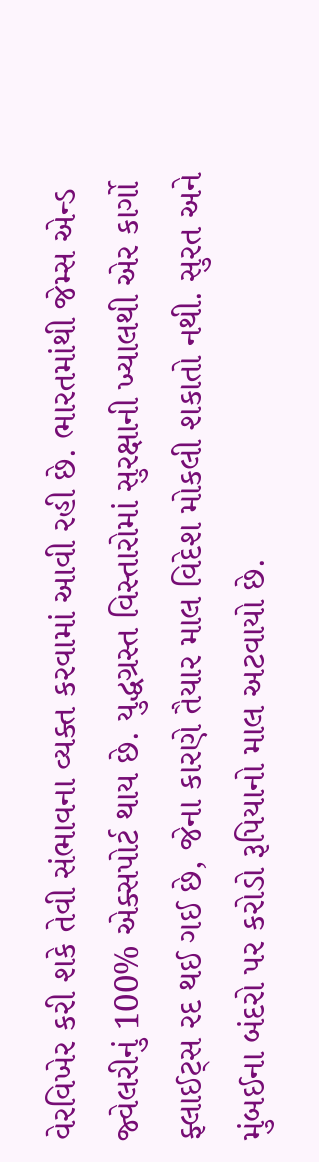વેરવિખેર કરી શકે તેવી સંભાવના વ્યક્ત કરવામાં આવી રહી છે. ભારતમાંથી જેમ્સ એન્ડ જ્વેલરીનું 100% એક્સપોર્ટ થાય છે. યુદ્ધગ્રસ્ત વિસ્તારોમાં સુરક્ષાની ખ્યાલથી એર કાર્ગો ફ્લાઈટ્સ રદ થઈ ગઈ છે, જેના કારણે તૈયાર માલ વિદેશ મોકલી શકાતો નથી. સુરત અને મુંબઈના બંદરો પર કરોડો રૂપિયાનો માલ અટવાયો છે.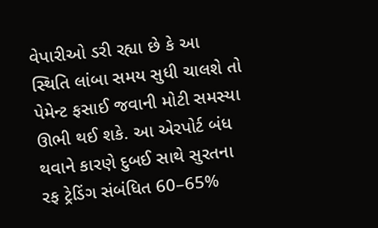વેપારીઓ ડરી રહ્યા છે કે આ સ્થિતિ લાંબા સમય સુધી ચાલશે તો પેમેન્ટ ફસાઈ જવાની મોટી સમસ્યા ઊભી થઈ શકે. આ એરપોર્ટ બંધ થવાને કારણે દુબઈ સાથે સુરતના રફ ટ્રેડિંગ સંબંધિત 60–65%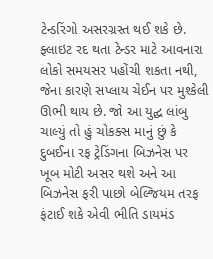ટેન્ડરિંગો અસરગ્રસ્ત થઈ શકે છે. ફ્લાઇટ રદ થતા ટેન્ડર માટે આવનારા લોકો સમયસર પહોંચી શકતા નથી, જેના કારણે સપ્લાય ચેઈન પર મુશ્કેલી ઊભી થાય છે. જો આ યુદ્ઘ લાંબુ ચાલ્યું તો હું ચોકક્સ માનું છું કે દુબઈના રફ ટ્રેડિંગના બિઝનેસ પર ખૂબ મોટી અસર થશે અને આ બિઝનેસ ફરી પાછો બેલ્જિયમ તરફ ફંટાઈ શકે એવી ભીતિ ડાયમંડ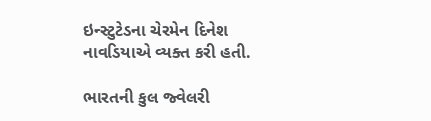ઇન્સ્ટુટેડના ચેરમેન દિનેશ નાવડિયાએ વ્યક્ત કરી હતી.

ભારતની કુલ જ્વેલરી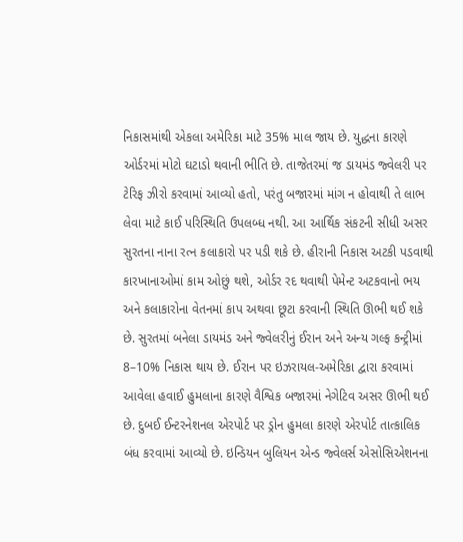નિકાસમાંથી એકલા અમેરિકા માટે 35% માલ જાય છે. યુદ્ધના કારણે ઓર્ડરમાં મોટો ઘટાડો થવાની ભીતિ છે. તાજેતરમાં જ ડાયમંડ જ્વેલરી પર ટેરિફ ઝીરો કરવામાં આવ્યો હતો, પરંતુ બજારમાં માંગ ન હોવાથી તે લાભ લેવા માટે કાઈ પરિસ્થિતિ ઉપલબ્ધ નથી. આ આર્થિક સંકટની સીધી અસર સુરતના નાના રત્ન કલાકારો પર પડી શકે છે. હીરાની નિકાસ અટકી પડવાથી કારખાનાઓમાં કામ ઓછું થશે, ઓર્ડર રદ થવાથી પેમેન્ટ અટકવાનો ભય અને કલાકારોના વેતનમાં કાપ અથવા છૂટા કરવાની સ્થિતિ ઊભી થઈ શકે છે. સુરતમાં બનેલા ડાયમંડ અને જ્વેલરીનું ઈરાન અને અન્ય ગલ્ફ કન્ટ્રીમાં 8–10% નિકાસ થાય છે. ઈરાન પર ઇઝરાયલ-અમેરિકા દ્વારા કરવામાં આવેલા હવાઈ હુમલાના કારણે વૈશ્વિક બજારમાં નેગેટિવ અસર ઊભી થઈ છે. દુબઈ ઈન્ટરનેશનલ એરપોર્ટ પર ડ્રોન હુમલા કારણે એરપોર્ટ તાત્કાલિક બંધ કરવામાં આવ્યો છે. ઇન્ડિયન બુલિયન એન્ડ જ્વેલર્સ એસોસિએશનના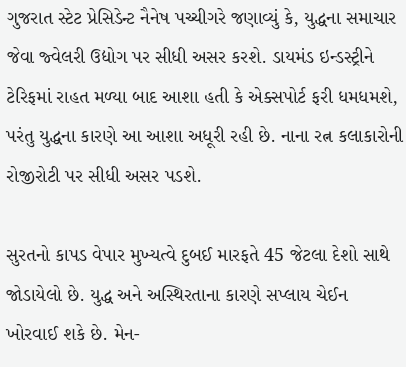ગુજરાત સ્ટેટ પ્રેસિડેન્ટ નૈનેષ પચ્ચીગરે જણાવ્યું કે, યુદ્ધના સમાચાર જેવા જ્વેલરી ઉદ્યોગ પર સીધી અસર કરશે. ડાયમંડ ઇન્ડસ્ટ્રીને ટેરિફમાં રાહત મળ્યા બાદ આશા હતી કે એક્સપોર્ટ ફરી ધમધમશે, પરંતુ યુદ્ધના કારણે આ આશા અધૂરી રહી છે. નાના રત્ન કલાકારોની રોજીરોટી પર સીધી અસર પડશે.

સુરતનો કાપડ વેપાર મુખ્યત્વે દુબઈ મારફતે 45 જેટલા દેશો સાથે જોડાયેલો છે. યુદ્ધ અને અસ્થિરતાના કારણે સપ્લાય ચેઈન ખોરવાઈ શકે છે. મેન-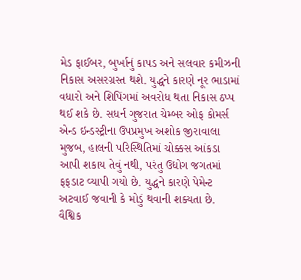મેડ ફાઈબર, બુર્ખાનું કાપડ અને સલવાર કમીઝની નિકાસ અસરગ્રસ્ત થશે. યુદ્ધને કારણે નૂર ભાડામાં વધારો અને શિપિંગમાં અવરોધ થતા નિકાસ ઠપ્પ થઈ શકે છે. સધર્ન ગુજરાત ચેમ્બર ઓફ કોમર્સ એન્ડ ઇન્ડસ્ટ્રીના ઉપપ્રમુખ અશોક જીરાવાલા મુજબ, હાલની પરિસ્થિતિમાં ચોક્કસ આંકડા આપી શકાય તેવું નથી, પરંતુ ઉદ્યોગ જગતમાં ફફડાટ વ્યાપી ગયો છે. યુદ્ધને કારણે પેમેન્ટ અટવાઈ જવાની કે મોડું થવાની શક્યતા છે. વૈશ્વિક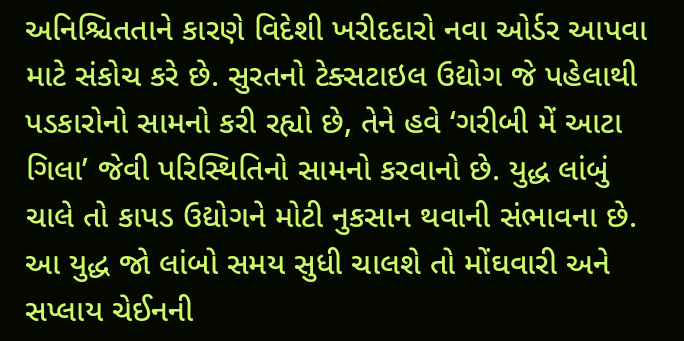અનિશ્ચિતતાને કારણે વિદેશી ખરીદદારો નવા ઓર્ડર આપવા માટે સંકોચ કરે છે. સુરતનો ટેક્સટાઇલ ઉદ્યોગ જે પહેલાથી પડકારોનો સામનો કરી રહ્યો છે, તેને હવે ‘ગરીબી મેં આટા ગિલા’ જેવી પરિસ્થિતિનો સામનો કરવાનો છે. યુદ્ધ લાંબું ચાલે તો કાપડ ઉદ્યોગને મોટી નુકસાન થવાની સંભાવના છે. આ યુદ્ધ જો લાંબો સમય સુધી ચાલશે તો મોંઘવારી અને સપ્લાય ચેઈનની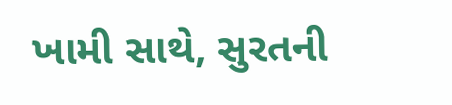ખામી સાથે, સુરતની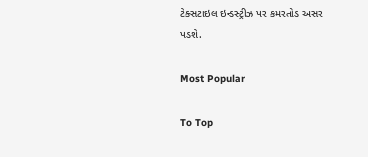ટેક્સટાઇલ ઇન્ડસ્ટ્રીઝ પર કમરતોડ અસર પડશે.

Most Popular

To Top